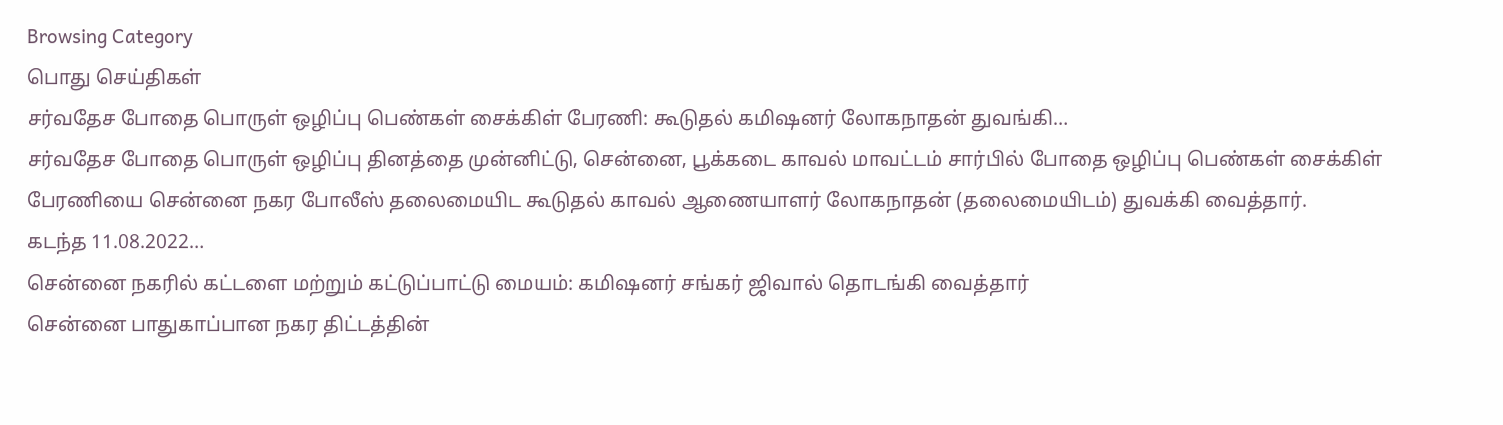Browsing Category
பொது செய்திகள்
சர்வதேச போதை பொருள் ஒழிப்பு பெண்கள் சைக்கிள் பேரணி: கூடுதல் கமிஷனர் லோகநாதன் துவங்கி…
சர்வதேச போதை பொருள் ஒழிப்பு தினத்தை முன்னிட்டு, சென்னை, பூக்கடை காவல் மாவட்டம் சார்பில் போதை ஒழிப்பு பெண்கள் சைக்கிள் பேரணியை சென்னை நகர போலீஸ் தலைமையிட கூடுதல் காவல் ஆணையாளர் லோகநாதன் (தலைமையிடம்) துவக்கி வைத்தார்.
கடந்த 11.08.2022…
சென்னை நகரில் கட்டளை மற்றும் கட்டுப்பாட்டு மையம்: கமிஷனர் சங்கர் ஜிவால் தொடங்கி வைத்தார்
சென்னை பாதுகாப்பான நகர திட்டத்தின்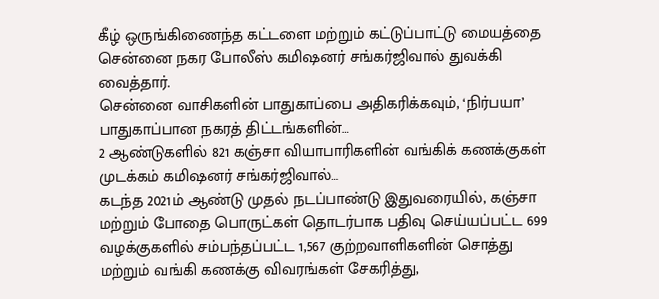கீழ் ஒருங்கிணைந்த கட்டளை மற்றும் கட்டுப்பாட்டு மையத்தை சென்னை நகர போலீஸ் கமிஷனர் சங்கர்ஜிவால் துவக்கி வைத்தார்.
சென்னை வாசிகளின் பாதுகாப்பை அதிகரிக்கவும், ‘நிர்பயா’ பாதுகாப்பான நகரத் திட்டங்களின்…
2 ஆண்டுகளில் 821 கஞ்சா வியாபாரிகளின் வங்கிக் கணக்குகள் முடக்கம் கமிஷனர் சங்கர்ஜிவால்…
கடந்த 2021ம் ஆண்டு முதல் நடப்பாண்டு இதுவரையில், கஞ்சா மற்றும் போதை பொருட்கள் தொடர்பாக பதிவு செய்யப்பட்ட 699 வழக்குகளில் சம்பந்தப்பட்ட 1,567 குற்றவாளிகளின் சொத்து மற்றும் வங்கி கணக்கு விவரங்கள் சேகரித்து,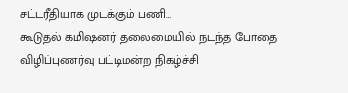சட்டரீதியாக முடக்கும் பணி…
கூடுதல் கமிஷனர் தலைமையில் நடந்த போதை விழிப்புணர்வு பட்டிமன்ற நிகழ்ச்சி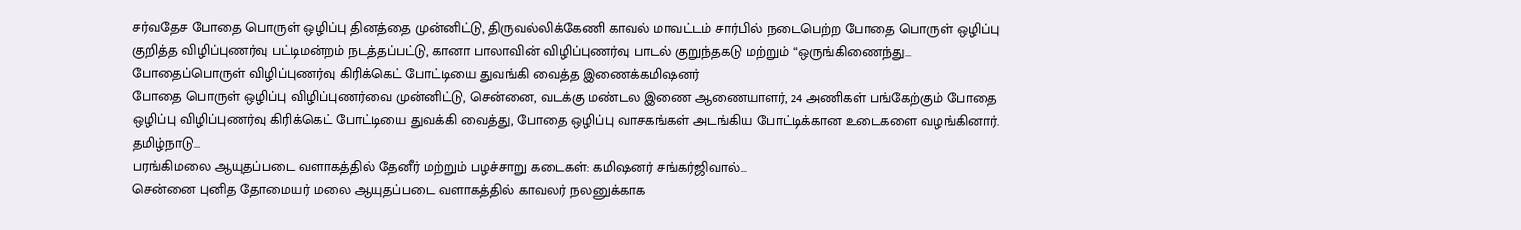சர்வதேச போதை பொருள் ஒழிப்பு தினத்தை முன்னிட்டு, திருவல்லிக்கேணி காவல் மாவட்டம் சார்பில் நடைபெற்ற போதை பொருள் ஒழிப்பு குறித்த விழிப்புணர்வு பட்டிமன்றம் நடத்தப்பட்டு, கானா பாலாவின் விழிப்புணர்வு பாடல் குறுந்தகடு மற்றும் “ஒருங்கிணைந்து…
போதைப்பொருள் விழிப்புணர்வு கிரிக்கெட் போட்டியை துவங்கி வைத்த இணைக்கமிஷனர்
போதை பொருள் ஒழிப்பு விழிப்புணர்வை முன்னிட்டு, சென்னை, வடக்கு மண்டல இணை ஆணையாளர், 24 அணிகள் பங்கேற்கும் போதை ஒழிப்பு விழிப்புணர்வு கிரிக்கெட் போட்டியை துவக்கி வைத்து, போதை ஒழிப்பு வாசகங்கள் அடங்கிய போட்டிக்கான உடைகளை வழங்கினார்.
தமிழ்நாடு…
பரங்கிமலை ஆயுதப்படை வளாகத்தில் தேனீர் மற்றும் பழச்சாறு கடைகள்: கமிஷனர் சங்கர்ஜிவால்…
சென்னை புனித தோமையர் மலை ஆயுதப்படை வளாகத்தில் காவலர் நலனுக்காக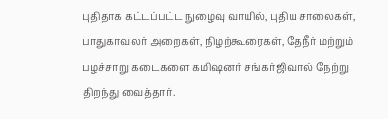புதிதாக கட்டப்பட்ட நுழைவு வாயில், புதிய சாலைகள், பாதுகாவலர் அறைகள், நிழற்கூரைகள், தேநீர் மற்றும் பழச்சாறு கடைகளை கமிஷனர் சங்கர்ஜிவால் நேற்று திறந்து வைத்தார்.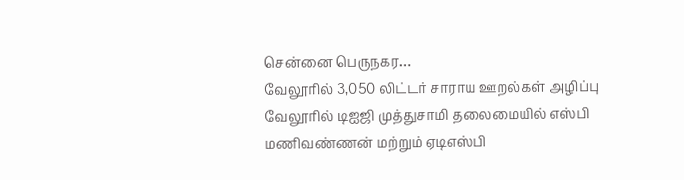சென்னை பெருநகர…
வேலூரில் 3,050 லிட்டர் சாராய ஊறல்கள் அழிப்பு
வேலூரில் டிஐஜி முத்துசாமி தலைமையில் எஸ்பி மணிவண்ணன் மற்றும் ஏடிஎஸ்பி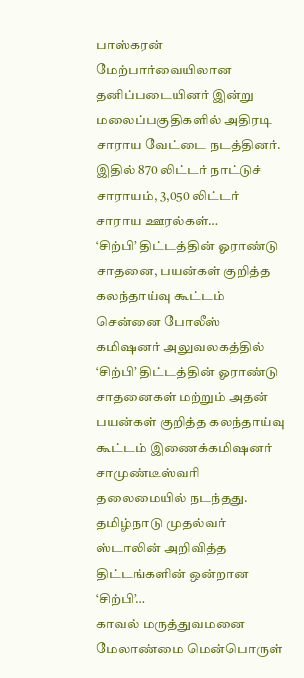பாஸ்கரன் மேற்பார்வையிலான தனிப்படையினர் இன்று மலைப்பகுதிகளில் அதிரடி சாராய வேட்டை நடத்தினர்.
இதில் 870 லிட்டர் நாட்டுச் சாராயம், 3,050 லிட்டர் சாராய ஊரல்கள்…
‘சிற்பி’ திட்டத்தின் ஓராண்டு சாதனை, பயன்கள் குறித்த கலந்தாய்வு கூட்டம்
சென்னை போலீஸ் கமிஷனர் அலுவலகத்தில் ‘சிற்பி’ திட்டத்தின் ஓராண்டு சாதனைகள் மற்றும் அதன் பயன்கள் குறித்த கலந்தாய்வு கூட்டம் இணைக்கமிஷனர் சாமுண்டீஸ்வரி தலைமையில் நடந்தது.
தமிழ்நாடு முதல்வர் ஸ்டாலின் அறிவித்த திட்டங்களின் ஒன்றான ‘சிற்பி’…
காவல் மருத்துவமனை மேலாண்மை மென்பொருள்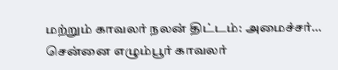மற்றும் காவலர் நலன் திட்டம்: அமைச்சர்…
சென்னை எழும்பூர் காவலர்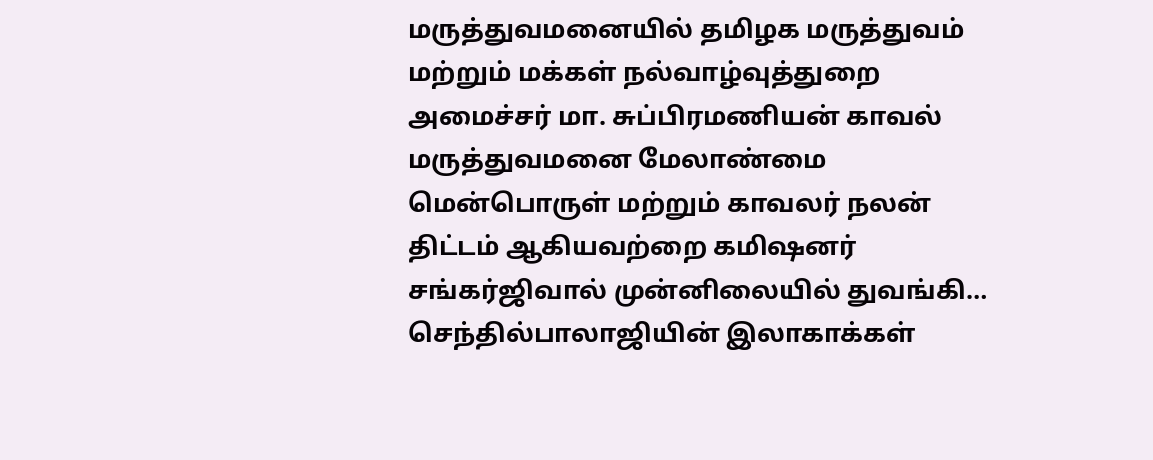மருத்துவமனையில் தமிழக மருத்துவம் மற்றும் மக்கள் நல்வாழ்வுத்துறை அமைச்சர் மா. சுப்பிரமணியன் காவல் மருத்துவமனை மேலாண்மை மென்பொருள் மற்றும் காவலர் நலன் திட்டம் ஆகியவற்றை கமிஷனர் சங்கர்ஜிவால் முன்னிலையில் துவங்கி…
செந்தில்பாலாஜியின் இலாகாக்கள்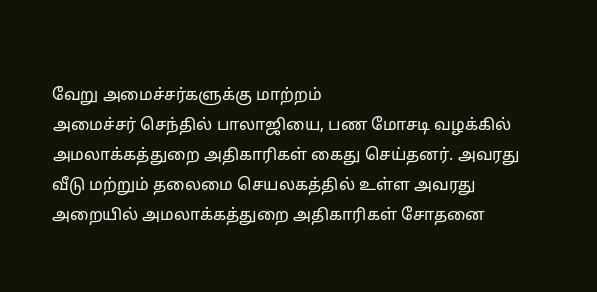வேறு அமைச்சர்களுக்கு மாற்றம்
அமைச்சர் செந்தில் பாலாஜியை, பண மோசடி வழக்கில் அமலாக்கத்துறை அதிகாரிகள் கைது செய்தனர். அவரது வீடு மற்றும் தலைமை செயலகத்தில் உள்ள அவரது அறையில் அமலாக்கத்துறை அதிகாரிகள் சோதனை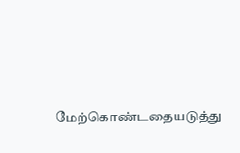மேற்கொண்டதையடுத்து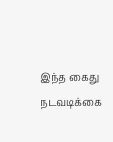இந்த கைது நடவடிக்கை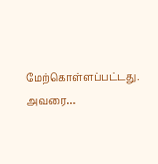மேற்கொள்ளப்பட்டது.
அவரை…